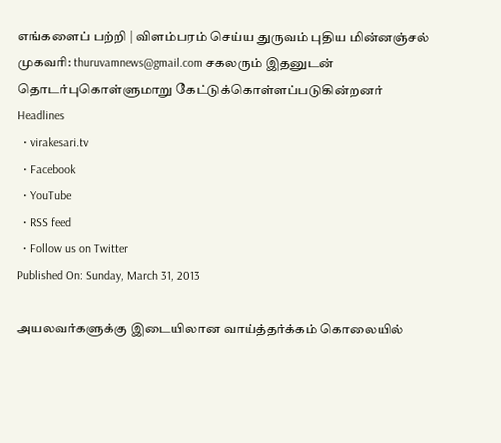எங்களைப் பற்றி | விளம்பரம் செய்ய துருவம் புதிய மின்னஞ்சல் முகவரி: thuruvamnews@gmail.com சகலரும் இதனுடன் தொடர்புகொள்ளுமாறு கேட்டுக்கொள்ளப்படுகின்றனர்
Headlines
  • virakesari.tv
  • Facebook
  • YouTube
  • RSS feed
  • Follow us on Twitter
Published On: Sunday, March 31, 2013

அயலவர்களுக்கு இடையிலான வாய்த்தர்க்கம் கொலையில்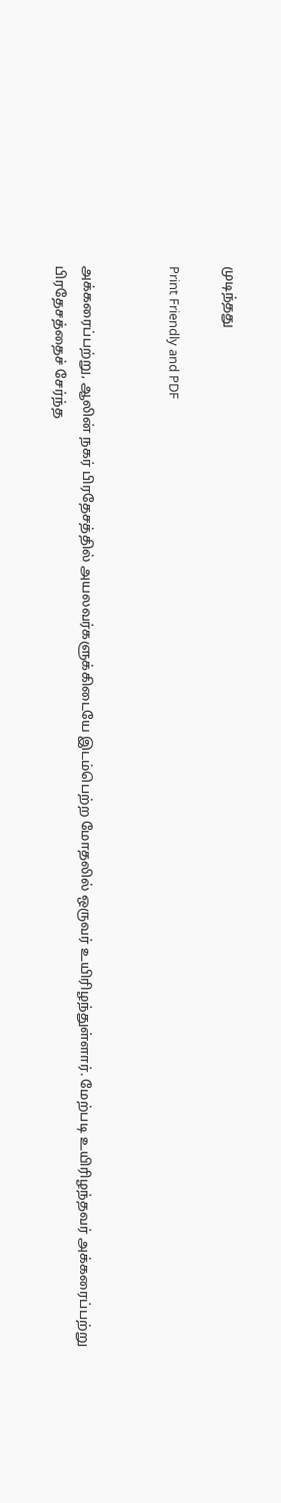முடிந்தது

Print Friendly and PDF


அக்கரைப்பற்று, ஆலின் நகர் பிரதேசத்தில் அயலவர்களுக்கிடையே இடம்பெற்ற மோதலில் ஒருவர் உயிரிழந்துள்ளார். மேற்படி உயிரிழந்தவர் அக்கரைப்பற்று பிரதேசத்தைச் சேர்ந்த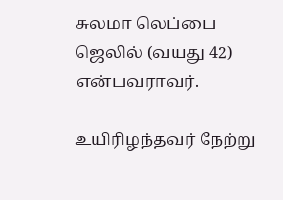சுலமா லெப்பை ஜெலில் (வயது 42) என்பவராவர்.

உயிரிழந்தவர் நேற்று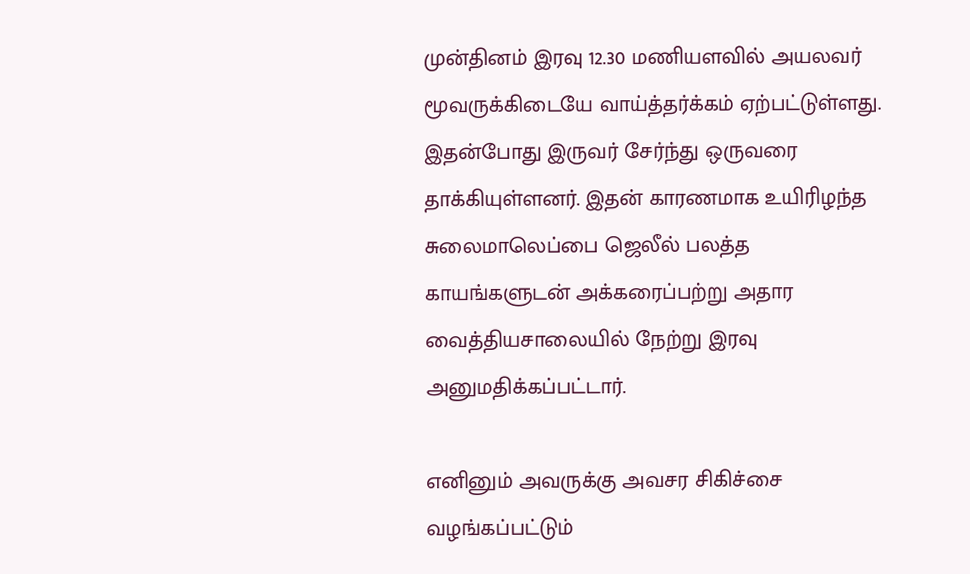முன்தினம் இரவு 12.30 மணியளவில் அயலவர் மூவருக்கிடையே வாய்த்தர்க்கம் ஏற்பட்டுள்ளது. இதன்போது இருவர் சேர்ந்து ஒருவரை தாக்கியுள்ளனர். இதன் காரணமாக உயிரிழந்த சுலைமாலெப்பை ஜெலீல் பலத்த காயங்களுடன் அக்கரைப்பற்று அதார வைத்தியசாலையில் நேற்று இரவு அனுமதிக்கப்பட்டார்.

எனினும் அவருக்கு அவசர சிகிச்சை வழங்கப்பட்டும்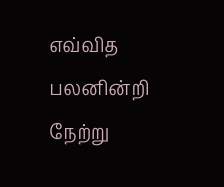எவ்வித பலனின்றி நேற்று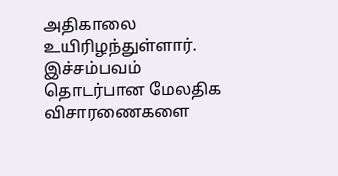அதிகாலை உயிரிழந்துள்ளார். இச்சம்பவம் தொடர்பான மேலதிக விசாரணைகளை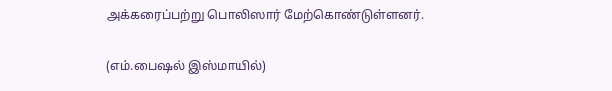அக்கரைப்பற்று பொலிஸார் மேற்கொண்டுள்ளனர்.

(எம்.பைஷல் இஸ்மாயில்)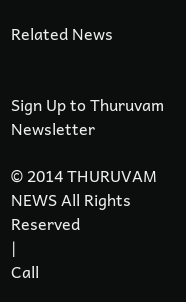Related News


Sign Up to Thuruvam Newsletter

© 2014 THURUVAM NEWS All Rights Reserved
|
Call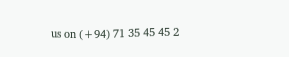us on (+94) 71 35 45 45 2